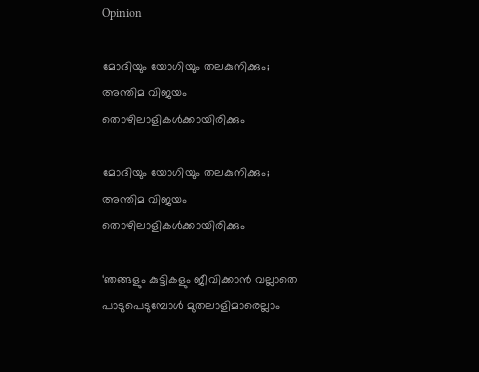Opinion

മോദിയും യോഗിയും തലകുനിക്കും; അന്തിമ വിജയം തൊഴിലാളികൾക്കായിരിക്കും

മോദിയും യോഗിയും തലകുനിക്കും; അന്തിമ വിജയം തൊഴിലാളികൾക്കായിരിക്കും

‘ഞങ്ങളും കുട്ടികളും ജീവിക്കാൻ വല്ലാതെ പാടുപെടുമ്പോൾ മുതലാളിമാരെല്ലാം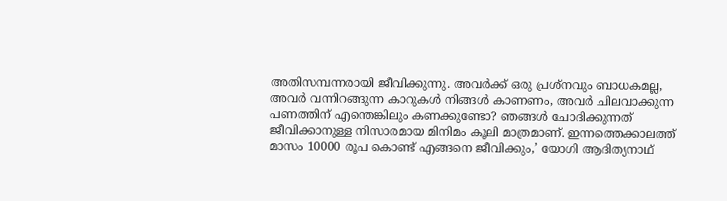അതിസമ്പന്നരായി ജീവിക്കുന്നു. അവർക്ക് ഒരു പ്രശ്‌നവും ബാധകമല്ല, അവർ വന്നിറങ്ങുന്ന കാറുകൾ നിങ്ങൾ കാണണം, അവർ ചിലവാക്കുന്ന പണത്തിന് എന്തെങ്കിലും കണക്കുണ്ടോ? ഞങ്ങൾ ചോദിക്കുന്നത് ജീവിക്കാനുള്ള നിസാരമായ മിനിമം കൂലി മാത്രമാണ്. ഇന്നത്തെക്കാലത്ത് മാസം 10000 രൂപ കൊണ്ട് എങ്ങനെ ജീവിക്കും,’ യോഗി ആദിത്യനാഥ്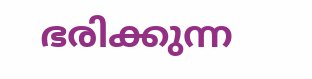ഭരിക്കുന്ന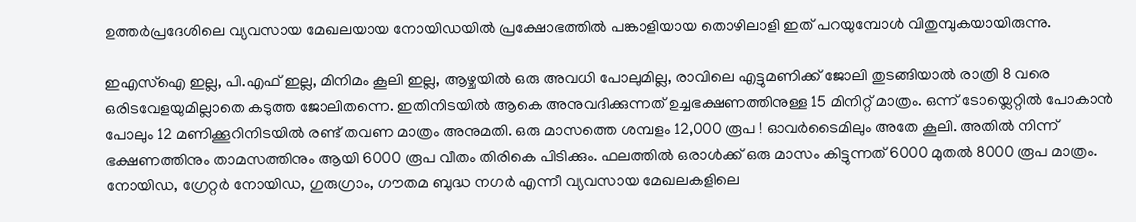ഉത്തർപ്രദേശിലെ വ്യവസായ മേഖലയായ നോയിഡയിൽ പ്രക്ഷോഭത്തിൽ പങ്കാളിയായ തൊഴിലാളി ഇത് പറയുമ്പോൾ വിതുമ്പുകയായിരുന്നു.

ഇഎസ്‌ഐ ഇല്ല, പി.എഫ് ഇല്ല, മിനിമം കൂലി ഇല്ല, ആഴ്ചയിൽ ഒരു അവധി പോലുമില്ല, രാവിലെ എട്ടുമണിക്ക് ജോലി തുടങ്ങിയാൽ രാത്രി 8 വരെ ഒരിടവേളയുമില്ലാതെ കടുത്ത ജോലിതന്നെ. ഇതിനിടയിൽ ആകെ അനുവദിക്കുന്നത് ഉച്ചഭക്ഷണത്തിനുള്ള 15 മിനിറ്റ് മാത്രം. ഒന്ന് ടോയ്ലെറ്റിൽ പോകാൻ പോലും 12 മണിക്കൂറിനിടയിൽ രണ്ട് തവണ മാത്രം അനുമതി. ഒരു മാസത്തെ ശമ്പളം 12,000 രൂപ ! ഓവർടൈമിലും അതേ കൂലി. അതിൽ നിന്ന് ഭക്ഷണത്തിനും താമസത്തിനും ആയി 6000 രൂപ വീതം തിരികെ പിടിക്കും. ഫലത്തിൽ ഒരാൾക്ക് ഒരു മാസം കിട്ടുന്നത് 6000 മുതൽ 8000 രൂപ മാത്രം. നോയിഡ, ഗ്രേറ്റർ നോയിഡ, ഗുരുഗ്രാം, ഗൗതമ ബുദ്ധ നഗർ എന്നീ വ്യവസായ മേഖലകളിലെ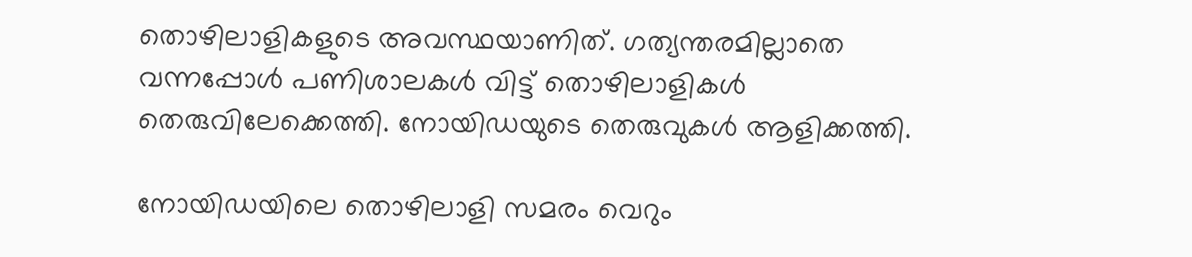തൊഴിലാളികളുടെ അവസ്ഥയാണിത്. ഗത്യന്തരമില്ലാതെ വന്നപ്പോൾ പണിശാലകൾ വിട്ട് തൊഴിലാളികൾ തെരുവിലേക്കെത്തി. നോയിഡയുടെ തെരുവുകൾ ആളിക്കത്തി.

നോയിഡയിലെ തൊഴിലാളി സമരം വെറും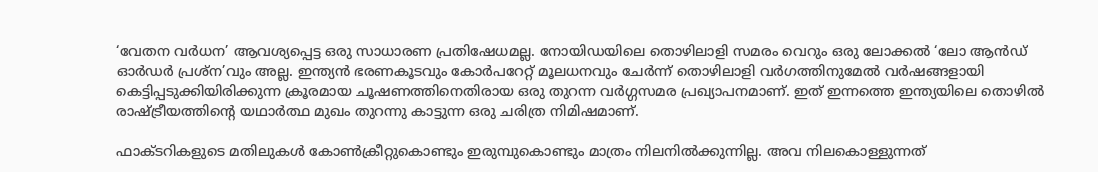‘വേതന വർധന’ ആവശ്യപ്പെട്ട ഒരു സാധാരണ പ്രതിഷേധമല്ല. നോയിഡയിലെ തൊഴിലാളി സമരം വെറും ഒരു ലോക്കൽ ‘ലോ ആൻഡ് ഓർഡർ പ്രശ്‌ന’വും അല്ല. ഇന്ത്യൻ ഭരണകൂടവും കോർപറേറ്റ് മൂലധനവും ചേർന്ന് തൊഴിലാളി വർഗത്തിനുമേൽ വർഷങ്ങളായി കെട്ടിപ്പടുക്കിയിരിക്കുന്ന ക്രൂരമായ ചൂഷണത്തിനെതിരായ ഒരു തുറന്ന വർഗ്ഗസമര പ്രഖ്യാപനമാണ്. ഇത് ഇന്നത്തെ ഇന്ത്യയിലെ തൊഴിൽ രാഷ്ട്രീയത്തിന്റെ യഥാർത്ഥ മുഖം തുറന്നു കാട്ടുന്ന ഒരു ചരിത്ര നിമിഷമാണ്.

ഫാക്ടറികളുടെ മതിലുകൾ കോൺക്രീറ്റുകൊണ്ടും ഇരുമ്പുകൊണ്ടും മാത്രം നിലനിൽക്കുന്നില്ല. അവ നിലകൊള്ളുന്നത്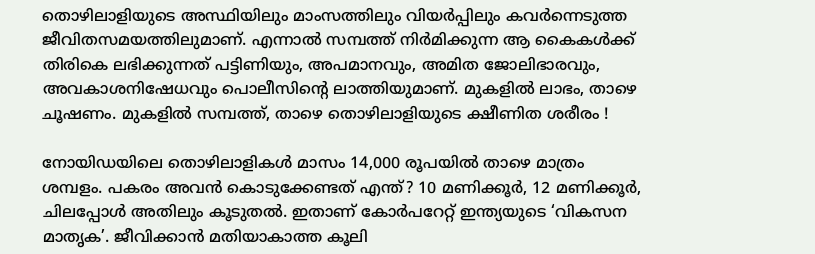തൊഴിലാളിയുടെ അസ്ഥിയിലും മാംസത്തിലും വിയർപ്പിലും കവർന്നെടുത്ത ജീവിതസമയത്തിലുമാണ്. എന്നാൽ സമ്പത്ത് നിർമിക്കുന്ന ആ കൈകൾക്ക് തിരികെ ലഭിക്കുന്നത് പട്ടിണിയും, അപമാനവും, അമിത ജോലിഭാരവും, അവകാശനിഷേധവും പൊലീസിന്റെ ലാത്തിയുമാണ്. മുകളിൽ ലാഭം, താഴെ ചൂഷണം. മുകളിൽ സമ്പത്ത്, താഴെ തൊഴിലാളിയുടെ ക്ഷീണിത ശരീരം !

നോയിഡയിലെ തൊഴിലാളികൾ മാസം 14,000 രൂപയിൽ താഴെ മാത്രം ശമ്പളം. പകരം അവൻ കൊടുക്കേണ്ടത് എന്ത്? 10 മണിക്കൂർ, 12 മണിക്കൂർ, ചിലപ്പോൾ അതിലും കൂടുതൽ. ഇതാണ് കോർപറേറ്റ് ഇന്ത്യയുടെ ‘വികസന മാതൃക’. ജീവിക്കാൻ മതിയാകാത്ത കൂലി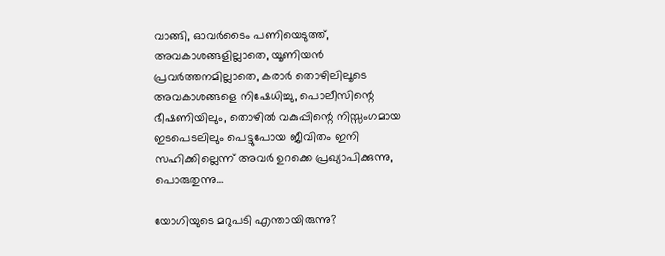വാങ്ങി, ഓവർടൈം പണിയെടുത്ത്, അവകാശങ്ങളില്ലാതെ, യൂണിയൻ പ്രവർത്തനമില്ലാതെ, കരാർ തൊഴിലിലൂടെ അവകാശങ്ങളെ നിഷേധിച്ചു, പൊലീസിന്റെ ഭീഷണിയിലും, തൊഴിൽ വകുപ്പിന്റെ നിസ്സംഗമായ ഇടപെടലിലും പെട്ടുപോയ ജീവിതം ഇനി സഹിക്കില്ലെന്ന് അവർ ഉറക്കെ പ്രഖ്യാപിക്കുന്നു, പൊരുതുന്നു…

യോഗിയുടെ മറുപടി എന്തായിരുന്നു?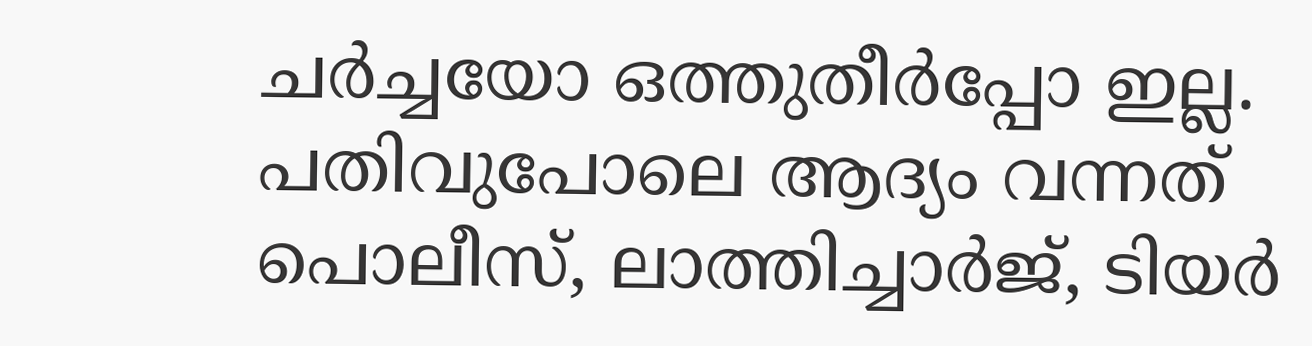ചർച്ചയോ ഒത്തുതീർപ്പോ ഇല്ല. പതിവുപോലെ ആദ്യം വന്നത് പൊലീസ്, ലാത്തിച്ചാർജ്, ടിയർ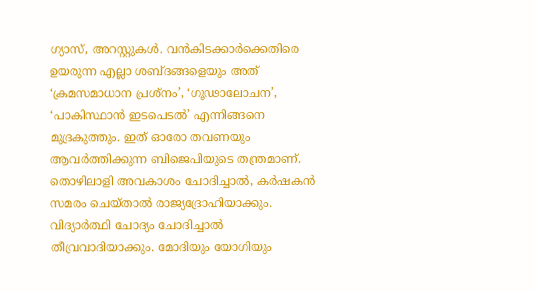ഗ്യാസ്, അറസ്റ്റുകൾ. വൻകിടക്കാർക്കെതിരെ ഉയരുന്ന എല്ലാ ശബ്ദങ്ങളെയും അത് ‘ക്രമസമാധാന പ്രശ്‌നം’, ‘ഗൂഢാലോചന’, ‘പാകിസ്ഥാൻ ഇടപെടൽ’ എന്നിങ്ങനെ മുദ്രകുത്തും. ഇത് ഓരോ തവണയും ആവർത്തിക്കുന്ന ബിജെപിയുടെ തന്ത്രമാണ്. തൊഴിലാളി അവകാശം ചോദിച്ചാൽ, കർഷകൻ സമരം ചെയ്താൽ രാജ്യദ്രോഹിയാക്കും. വിദ്യാർത്ഥി ചോദ്യം ചോദിച്ചാൽ തീവ്രവാദിയാക്കും. മോദിയും യോഗിയും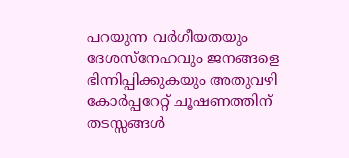പറയുന്ന വർഗീയതയും ദേശസ്‌നേഹവും ജനങ്ങളെ ഭിന്നിപ്പിക്കുകയും അതുവഴി കോർപ്പറേറ്റ് ചൂഷണത്തിന് തടസ്സങ്ങൾ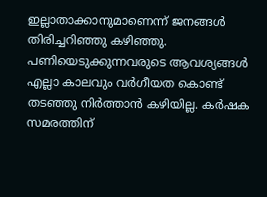ഇല്ലാതാക്കാനുമാണെന്ന് ജനങ്ങൾ തിരിച്ചറിഞ്ഞു കഴിഞ്ഞു. പണിയെടുക്കുന്നവരുടെ ആവശ്യങ്ങൾ എല്ലാ കാലവും വർഗീയത കൊണ്ട് തടഞ്ഞു നിർത്താൻ കഴിയില്ല. കർഷക സമരത്തിന്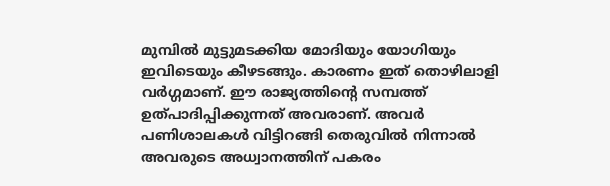മുമ്പിൽ മുട്ടുമടക്കിയ മോദിയും യോഗിയും ഇവിടെയും കീഴടങ്ങും. കാരണം ഇത് തൊഴിലാളി വർഗ്ഗമാണ്. ഈ രാജ്യത്തിന്റെ സമ്പത്ത് ഉത്പാദിപ്പിക്കുന്നത് അവരാണ്. അവർ പണിശാലകൾ വിട്ടിറങ്ങി തെരുവിൽ നിന്നാൽ അവരുടെ അധ്വാനത്തിന് പകരം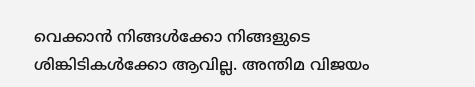വെക്കാൻ നിങ്ങൾക്കോ നിങ്ങളുടെ ശിങ്കിടികൾക്കോ ആവില്ല. അന്തിമ വിജയം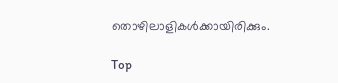തൊഴിലാളികൾക്കായിരിക്കും.

Top